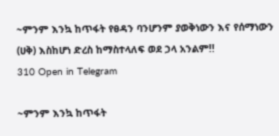~ምንም እንኳ ከጥፋት የፀዳን ባንሆንም ያወቅነውን እና የሰማነውን (ሀቅ) እስከሆነ ድረስ ከማስተላለፍ ወደ ኃላ አንልም!!
310 Open in Telegram

~ምንም እንኳ ከጥፋት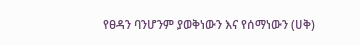የፀዳን ባንሆንም ያወቅነውን እና የሰማነውን (ሀቅ)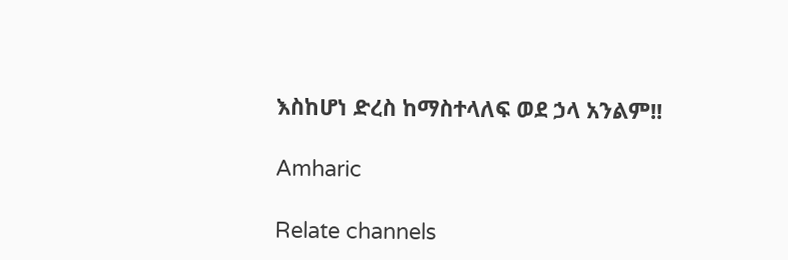እስከሆነ ድረስ ከማስተላለፍ ወደ ኃላ አንልም!!

Amharic

Relate channels